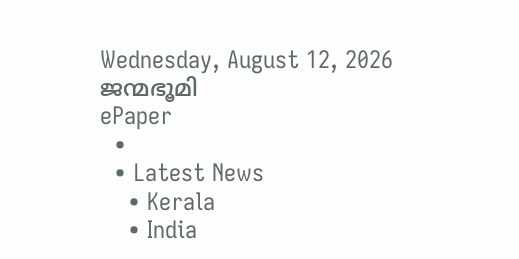Wednesday, August 12, 2026
ജന്മഭൂമി
ePaper
  •
  • Latest News
    • Kerala
    • India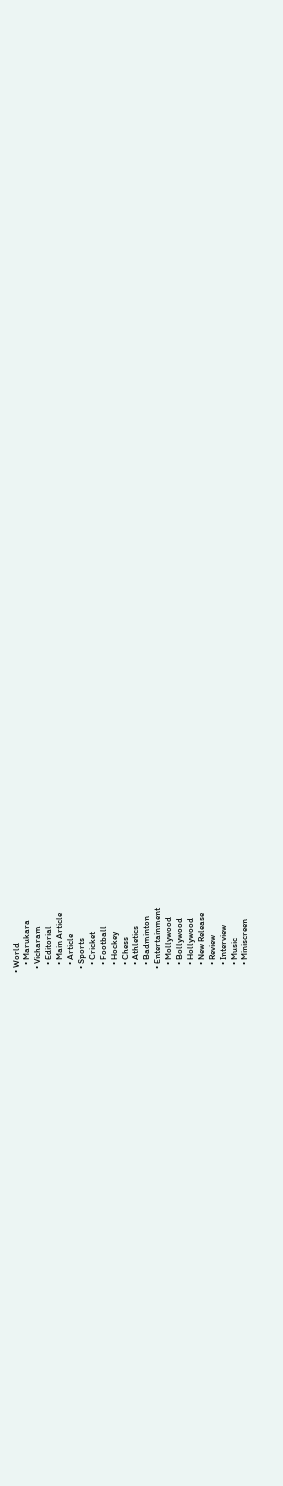• World
    • Marukara
  • Vicharam
    • Editorial
    • Main Article
    • Article
  • Sports
    • Cricket
    • Football
    • Hockey
    • Chess
    • Athletics
    • Badminton
  • Entertainment
    • Mollywood
    • Bollywood
    • Hollywood
    • New Release
    • Review
    • Interview
    • Music
    • Miniscreen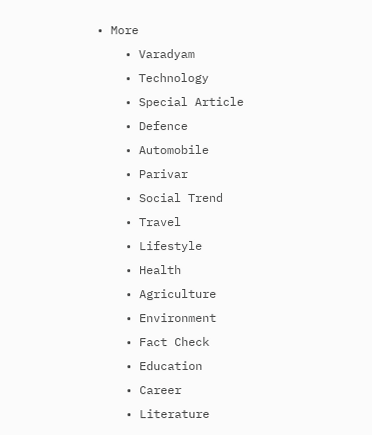• More
    • Varadyam
    • Technology
    • Special Article
    • Defence
    • Automobile
    • Parivar
    • Social Trend
    • Travel
    • Lifestyle
    • Health
    • Agriculture
    • Environment
    • Fact Check
    • Education
    • Career
    • Literature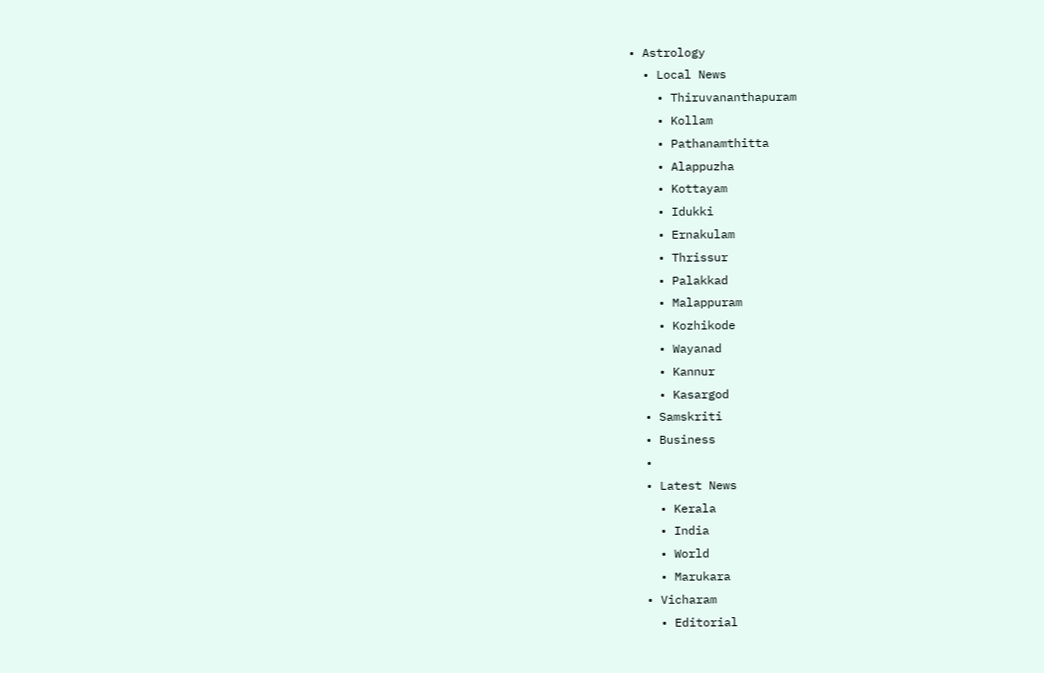• Astrology
  • Local News
    • Thiruvananthapuram
    • Kollam
    • Pathanamthitta
    • Alappuzha
    • Kottayam
    • Idukki
    • Ernakulam
    • Thrissur
    • Palakkad
    • Malappuram
    • Kozhikode
    • Wayanad
    • Kannur
    • Kasargod
  • Samskriti
  • Business
  •
  • Latest News
    • Kerala
    • India
    • World
    • Marukara
  • Vicharam
    • Editorial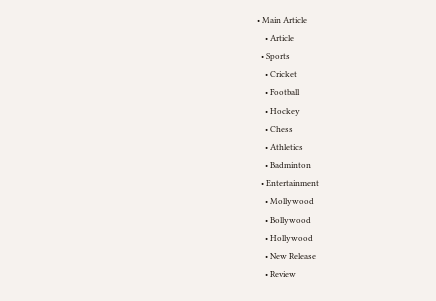• Main Article
    • Article
  • Sports
    • Cricket
    • Football
    • Hockey
    • Chess
    • Athletics
    • Badminton
  • Entertainment
    • Mollywood
    • Bollywood
    • Hollywood
    • New Release
    • Review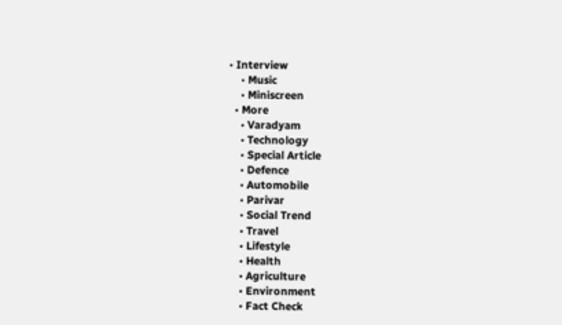• Interview
    • Music
    • Miniscreen
  • More
    • Varadyam
    • Technology
    • Special Article
    • Defence
    • Automobile
    • Parivar
    • Social Trend
    • Travel
    • Lifestyle
    • Health
    • Agriculture
    • Environment
    • Fact Check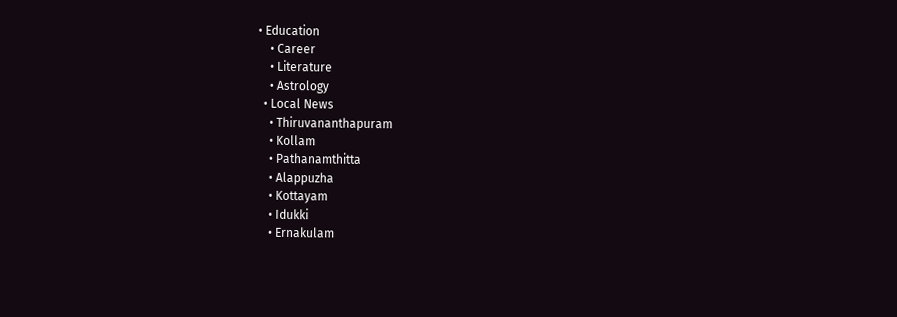• Education
    • Career
    • Literature
    • Astrology
  • Local News
    • Thiruvananthapuram
    • Kollam
    • Pathanamthitta
    • Alappuzha
    • Kottayam
    • Idukki
    • Ernakulam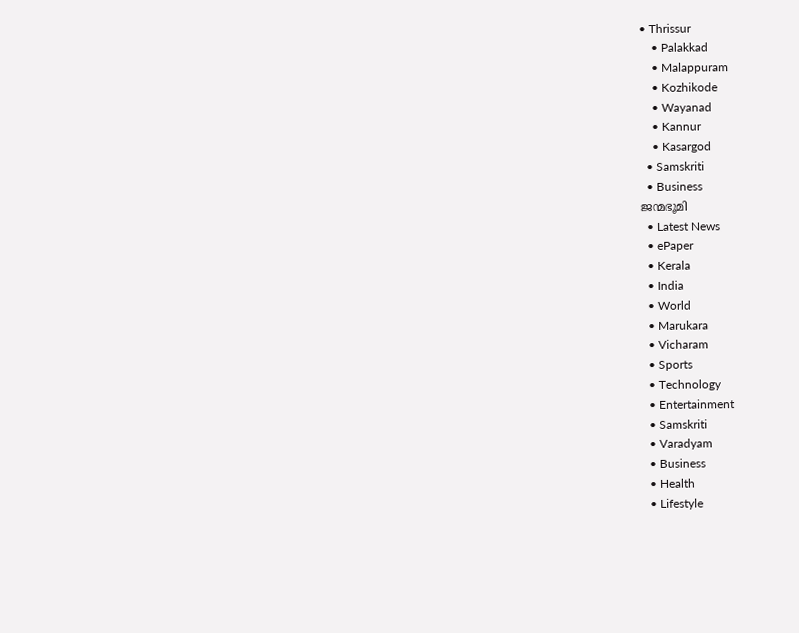• Thrissur
    • Palakkad
    • Malappuram
    • Kozhikode
    • Wayanad
    • Kannur
    • Kasargod
  • Samskriti
  • Business
ജന്മഭൂമി
  • Latest News
  • ePaper
  • Kerala
  • India
  • World
  • Marukara
  • Vicharam
  • Sports
  • Technology
  • Entertainment
  • Samskriti
  • Varadyam
  • Business
  • Health
  • Lifestyle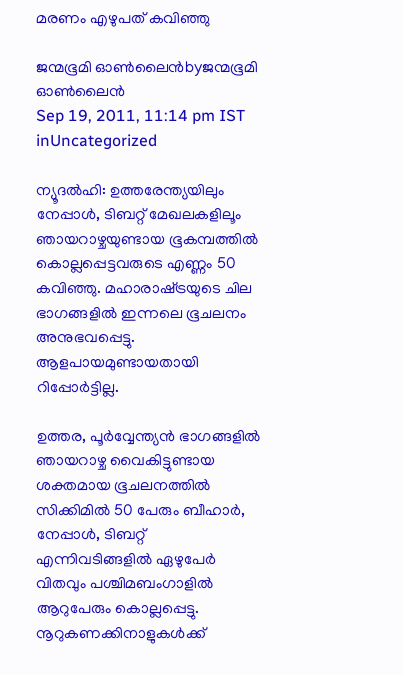മരണം എഴുപത്‌ കവിഞ്ഞു

ജന്മഭൂമി ഓണ്‍ലൈന്‍byജന്മഭൂമി ഓണ്‍ലൈന്‍
Sep 19, 2011, 11:14 pm IST
inUncategorized

ന്യൂദല്‍ഹി: ഉത്തരേന്ത്യയിലും നേപ്പാള്‍, ടിബറ്റ്‌ മേഖലകളിലൂം ഞായറാഴ്ചയുണ്ടായ ഭൂകമ്പത്തില്‍ കൊല്ലപ്പെട്ടവരുടെ എണ്ണം 50 കവിഞ്ഞു. മഹാരാഷ്‌ട്രയുടെ ചില ഭാഗങ്ങളില്‍ ഇന്നലെ ഭൂചലനം അനുഭവപ്പെട്ടു. ആളപായമുണ്ടായതായി റിപ്പോര്‍ട്ടില്ല.

ഉത്തര, പൂര്‍വ്വേന്ത്യന്‍ ഭാഗങ്ങളില്‍ ഞായറാഴ്ച വൈകിട്ടുണ്ടായ ശക്തമായ ഭൂചലനത്തില്‍ സിക്കിമില്‍ 50 പേരും ബീഹാര്‍, നേപ്പാള്‍, ടിബറ്റ്‌ എന്നിവടിങ്ങളില്‍ ഏഴുപേര്‍ വിതവും പശ്ചിമബംഗാളില്‍ ആറുപേരും കൊല്ലപ്പെട്ടു. നൂറുകണക്കിനാളുകള്‍ക്ക്‌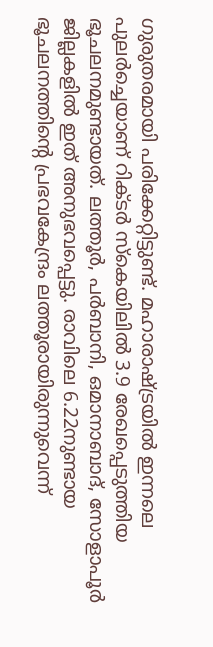ഗുരുതരമായി പരിക്കേറ്റിട്ടുണ്ട്‌. മഹാരാഷ്‌ട്രയില്‍ ഇന്നലെ പുലര്‍ച്ചെയാണ്‌ റിക്ടര്‍ സ്കെയിലില്‍ 3.9 രേഖപ്പെടുത്തിയ ഭൂചലനമുണ്ടായത്‌. ലത്തൂര്‍, പര്‍ബാനി, ഒമാനാബാദ്‌, സോളാപൂര്‍ ജില്ലകളില്‍ ഇത്‌ അനുഭവപ്പെട്ടു. രാവിലെ 6.22നുണ്ടായ ഭൂചലനത്തിന്റെ പ്രഭവകേന്ദ്രം ലത്തൂരായിരുന്നുവെന്ന്‌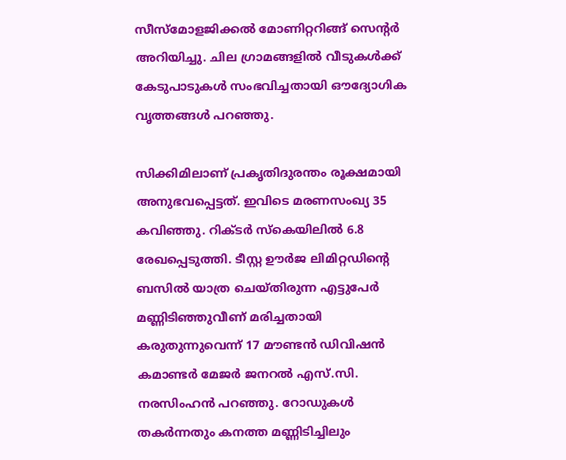സീസ്മോളജിക്കല്‍ മോണിറ്ററിങ്ങ്‌ സെന്റര്‍ അറിയിച്ചു. ചില ഗ്രാമങ്ങളില്‍ വീടുകള്‍ക്ക്‌ കേടുപാടുകള്‍ സംഭവിച്ചതായി ഔദ്യോഗിക വൃത്തങ്ങള്‍ പറഞ്ഞു.

സിക്കിമിലാണ്‌ പ്രകൃതിദുരന്തം രൂക്ഷമായി അനുഭവപ്പെട്ടത്‌. ഇവിടെ മരണസംഖ്യ 35 കവിഞ്ഞു. റിക്ടര്‍ സ്കെയിലില്‍ 6.8 രേഖപ്പെടുത്തി. ടീസ്റ്റ ഊര്‍ജ ലിമിറ്റഡിന്റെ ബസില്‍ യാത്ര ചെയ്തിരുന്ന എട്ടുപേര്‍ മണ്ണിടിഞ്ഞുവീണ്‌ മരിച്ചതായി കരുതുന്നുവെന്ന്‌ 17 മൗണ്ടന്‍ ഡിവിഷന്‍ കമാണ്ടര്‍ മേജര്‍ ജനറല്‍ എസ്‌.സി. നരസിംഹന്‍ പറഞ്ഞു. റോഡുകള്‍ തകര്‍ന്നതും കനത്ത മണ്ണിടിച്ചിലും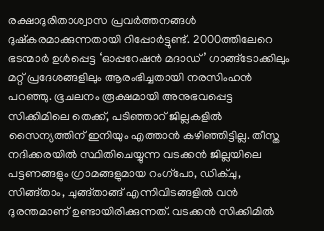രക്ഷാദുരിതാശ്വാസ പ്രവര്‍ത്തനങ്ങള്‍ ദുഷ്കരമാക്കുന്നതായി റിപ്പോര്‍ട്ടുണ്ട്‌. 2000ത്തിലേറെ ഭടന്മാര്‍ ഉള്‍പ്പെട്ട ‘ഓപ്പറേഷന്‍ മദാഡ്‌’ ഗാങ്ങ്ടോക്കിലും മറ്റ്‌ പ്രദേശങ്ങളിലും ആരംഭിച്ചതായി നരസിംഹന്‍ പറഞ്ഞു. ഭൂചലനം രൂക്ഷമായി അനുഭവപ്പെട്ട സിക്കിമിലെ തെക്ക്‌, പടിഞ്ഞാറ്‌ ജില്ലകളില്‍ സൈന്യത്തിന്‌ ഇനിയും എത്താന്‍ കഴിഞ്ഞിട്ടില്ല. തീസ്ത നദിക്കരയില്‍ സ്ഥിതിചെയ്യുന്ന വടക്കന്‍ ജില്ലയിലെ പട്ടണങ്ങളും ഗ്രാമങ്ങളുമായ റംഗ്പോ, ഡിക്ചു, സിങ്ങ്താം, ചുങ്ങ്താങ്ങ്‌ എന്നിവിടങ്ങളില്‍ വന്‍ ദുരന്തമാണ്‌ ഉണ്ടായിരിക്കുന്നത്‌. വടക്കന്‍ സിക്കിമില്‍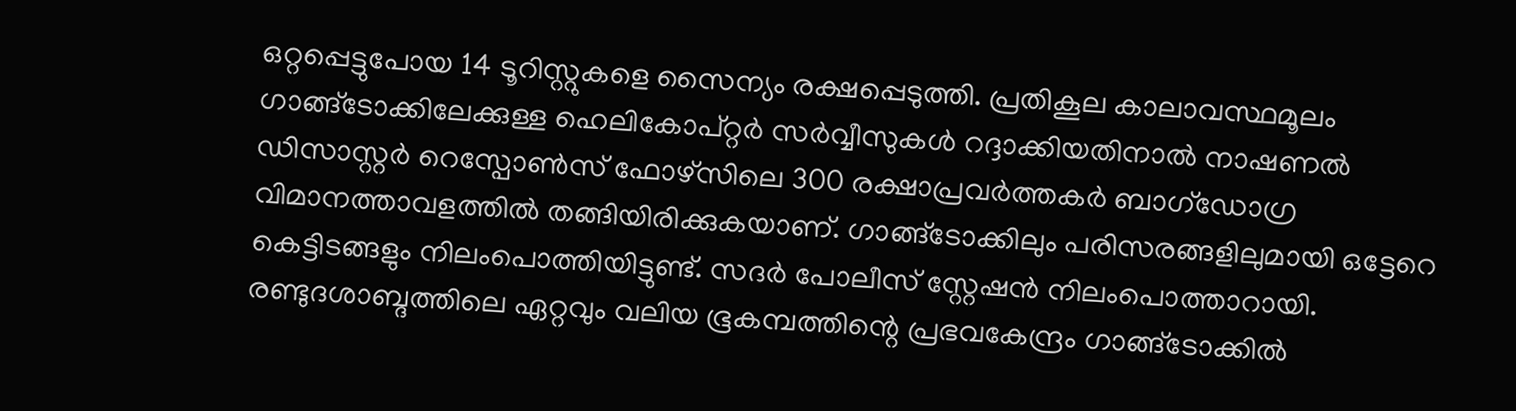ഒറ്റപ്പെട്ടുപോയ 14 ടൂറിസ്റ്റുകളെ സൈന്യം രക്ഷപ്പെടുത്തി. പ്രതികൂല കാലാവസ്ഥമൂലം ഗാങ്ങ്ടോക്കിലേക്കുള്ള ഹെലികോപ്റ്റര്‍ സര്‍വ്വീസുകള്‍ റദ്ദാക്കിയതിനാല്‍ നാഷണല്‍ ഡിസാസ്റ്റര്‍ റെസ്പോണ്‍സ്‌ ഫോഴ്സിലെ 300 രക്ഷാപ്രവര്‍ത്തകര്‍ ബാഗ്ഡോഗ്ര വിമാനത്താവളത്തില്‍ തങ്ങിയിരിക്കുകയാണ്‌. ഗാങ്ങ്ടോക്കിലും പരിസരങ്ങളിലുമായി ഒട്ടേറെ കെട്ടിടങ്ങളും നിലംപൊത്തിയിട്ടുണ്ട്‌. സദര്‍ പോലീസ്‌ സ്റ്റേഷന്‍ നിലംപൊത്താറായി. രണ്ടുദശാബ്ദത്തിലെ ഏറ്റവും വലിയ ഭൂകമ്പത്തിന്റെ പ്രഭവകേന്ദ്രം ഗാങ്ങ്ടോക്കില്‍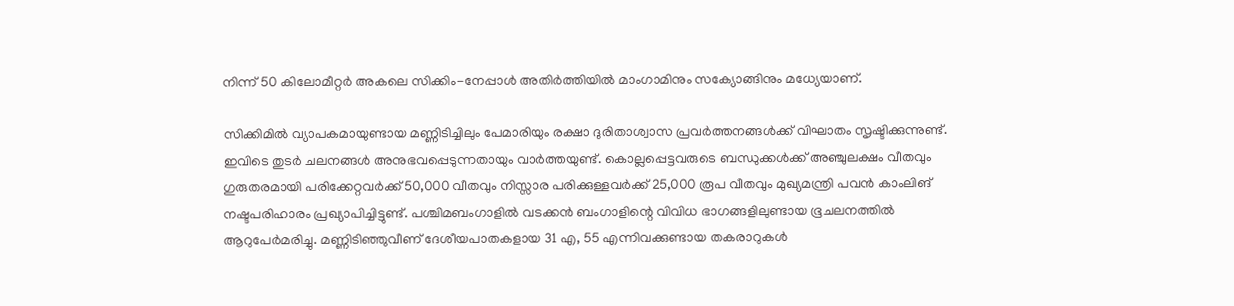നിന്ന്‌ 50 കിലോമീറ്റര്‍ അകലെ സിക്കിം-നേപ്പാള്‍ അതിര്‍ത്തിയില്‍ മാംഗാമിനും സക്യോങ്ങിനും മധ്യേയാണ്‌.

സിക്കിമില്‍ വ്യാപകമായുണ്ടായ മണ്ണിടിച്ചിലും പേമാരിയും രക്ഷാ ദുരിതാശ്വാസ പ്രവര്‍ത്തനങ്ങള്‍ക്ക്‌ വിഘാതം സൃഷ്ടിക്കുന്നുണ്ട്‌. ഇവിടെ തുടര്‍ ചലനങ്ങള്‍ അനുഭവപ്പെടുന്നതായും വാര്‍ത്തയുണ്ട്‌. കൊല്ലപ്പെട്ടവരുടെ ബന്ധുക്കള്‍ക്ക്‌ അഞ്ചുലക്ഷം വീതവും ഗുരുതരമായി പരിക്കേറ്റവര്‍ക്ക്‌ 50,000 വീതവും നിസ്സാര പരിക്കുള്ളവര്‍ക്ക്‌ 25,000 രൂപ വീതവും മുഖ്യമന്ത്രി പവന്‍ കാംലിങ്‌ നഷ്ടപരിഹാരം പ്രഖ്യാപിച്ചിട്ടുണ്ട്‌. പശ്ചിമബംഗാളില്‍ വടക്കന്‍ ബംഗാളിന്റെ വിവിധ ഭാഗങ്ങളിലുണ്ടായ ഭൂചലനത്തില്‍ ആറുപേര്‍മരിച്ചു. മണ്ണിടിഞ്ഞുവീണ്‌ ദേശീയപാതകളായ 31 എ, 55 എന്നിവക്കുണ്ടായ തകരാറുകള്‍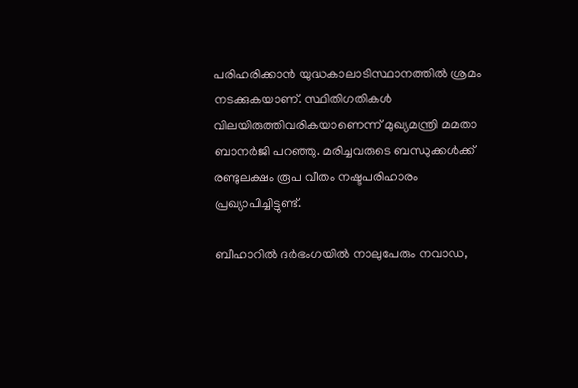പരിഹരിക്കാന്‍ യുദ്ധകാലാടിസ്ഥാനത്തില്‍ ശ്രമം നടക്കുകയാണ്‌. സ്ഥിതിഗതികള്‍ വിലയിരുത്തിവരികയാണെന്ന്‌ മുഖ്യമന്ത്രി മമതാ ബാനര്‍ജി പറഞ്ഞു. മരിച്ചവരുടെ ബന്ധുക്കള്‍ക്ക്‌ രണ്ടുലക്ഷം രൂപ വീതം നഷ്ടപരിഹാരം പ്രഖ്യാപിച്ചിട്ടുണ്ട്‌.

ബീഹാറില്‍ ദര്‍ഭംഗയില്‍ നാലുപേരും നവാഡ,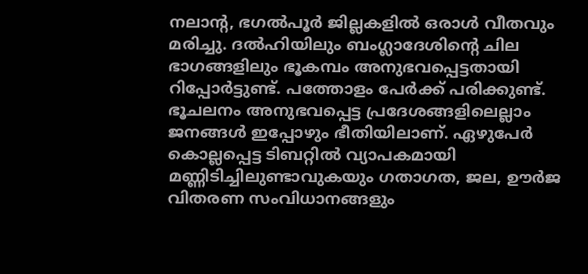നലാന്റ, ഭഗല്‍പൂര്‍ ജില്ലകളില്‍ ഒരാള്‍ വീതവും മരിച്ചു. ദല്‍ഹിയിലും ബംഗ്ലാദേശിന്റെ ചില ഭാഗങ്ങളിലും ഭൂകമ്പം അനുഭവപ്പെട്ടതായി റിപ്പോര്‍ട്ടുണ്ട്‌. പത്തോളം പേര്‍ക്ക്‌ പരിക്കുണ്ട്‌. ഭൂചലനം അനുഭവപ്പെട്ട പ്രദേശങ്ങളിലെല്ലാം ജനങ്ങള്‍ ഇപ്പോഴും ഭീതിയിലാണ്‌. ഏഴുപേര്‍ കൊല്ലപ്പെട്ട ടിബറ്റില്‍ വ്യാപകമായി മണ്ണിടിച്ചിലുണ്ടാവുകയും ഗതാഗത, ജല, ഊര്‍ജ വിതരണ സംവിധാനങ്ങളും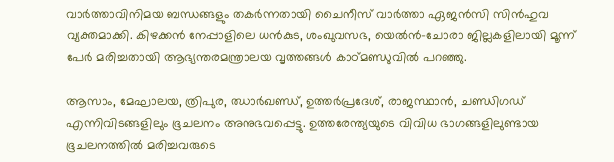വാര്‍ത്താവിനിമയ ബന്ധങ്ങളും തകര്‍ന്നതായി ചൈനീസ്‌ വാര്‍ത്താ ഏജന്‍സി സിന്‍ഹുവ വ്യക്തമാക്കി. കിഴക്കന്‍ നേപ്പാളിലെ ധന്‍കുട, ശംഖുവസഭ, യെല്‍ന്‍-ചോരാ ജില്ലകളിലായി മൂന്ന്‌ പേര്‍ മരിച്ചതായി ആഭ്യന്തരമന്ത്രാലയ വൃത്തങ്ങള്‍ കാഠ്മണ്ഡുവില്‍ പറഞ്ഞു.

ആസാം, മേഘാലയ, ത്രിപുര, ഝാര്‍ഖണ്ഡ്‌, ഉത്തര്‍പ്രദേശ്‌, രാജസ്ഥാന്‍, ചണ്ഡിഗഡ്‌ എന്നിവിടങ്ങളിലും ഭൂചലനം അനുഭവപ്പെട്ടു. ഉത്തരേന്ത്യയുടെ വിവിധ ഭാഗങ്ങളിലുണ്ടായ ഭൂചലനത്തില്‍ മരിച്ചവരുടെ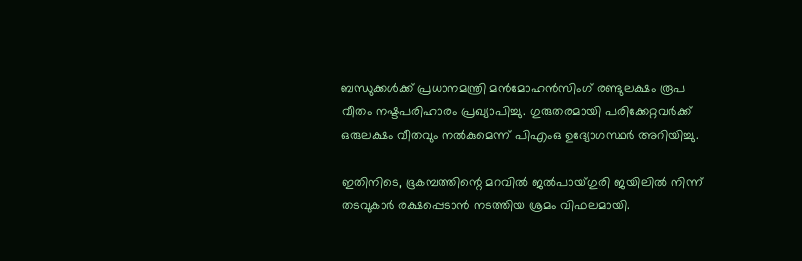ബന്ധുക്കള്‍ക്ക്‌ പ്രധാനമന്ത്രി മന്‍മോഹന്‍സിംഗ്‌ രണ്ടുലക്ഷം രൂപ വീതം നഷ്ടപരിഹാരം പ്രഖ്യാപിച്ചു. ഗുരുതരമായി പരിക്കേറ്റവര്‍ക്ക്‌ ഒരുലക്ഷം വീതവും നല്‍കുമെന്ന്‌ പിഎംഒ ഉദ്യോഗസ്ഥര്‍ അറിയിച്ചു.

ഇതിനിടെ, ഭൂകമ്പത്തിന്റെ മറവില്‍ ജല്‍പായ്ഗുരി ജയിലില്‍ നിന്ന്‌ തടവുകാര്‍ രക്ഷപ്പെടാന്‍ നടത്തിയ ശ്രമം വിഫലമായി.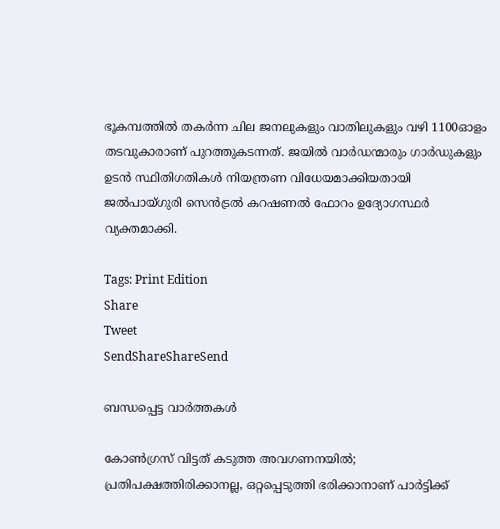ഭൂകമ്പത്തില്‍ തകര്‍ന്ന ചില ജനലുകളും വാതിലുകളും വഴി 1100ഓളം തടവുകാരാണ്‌ പുറത്തുകടന്നത്‌. ജയില്‍ വാര്‍ഡന്മാരും ഗാര്‍ഡുകളും ഉടന്‍ സ്ഥിതിഗതികള്‍ നിയന്ത്രണ വിധേയമാക്കിയതായി ജല്‍പായ്ഗുരി സെന്‍ട്രല്‍ കറഷണല്‍ ഫോറം ഉദ്യോഗസ്ഥര്‍ വ്യക്തമാക്കി.

Tags: Print Edition
Share
Tweet
SendShareShareSend

ബന്ധപ്പെട്ട വാര്‍ത്തകള്‍

കോണ്‍ഗ്രസ് വിട്ടത് കടുത്ത അവഗണനയില്‍; പ്രതിപക്ഷത്തിരിക്കാനല്ല, ഒറ്റപ്പെടുത്തി ഭരിക്കാനാണ് പാര്‍ട്ടിക്ക്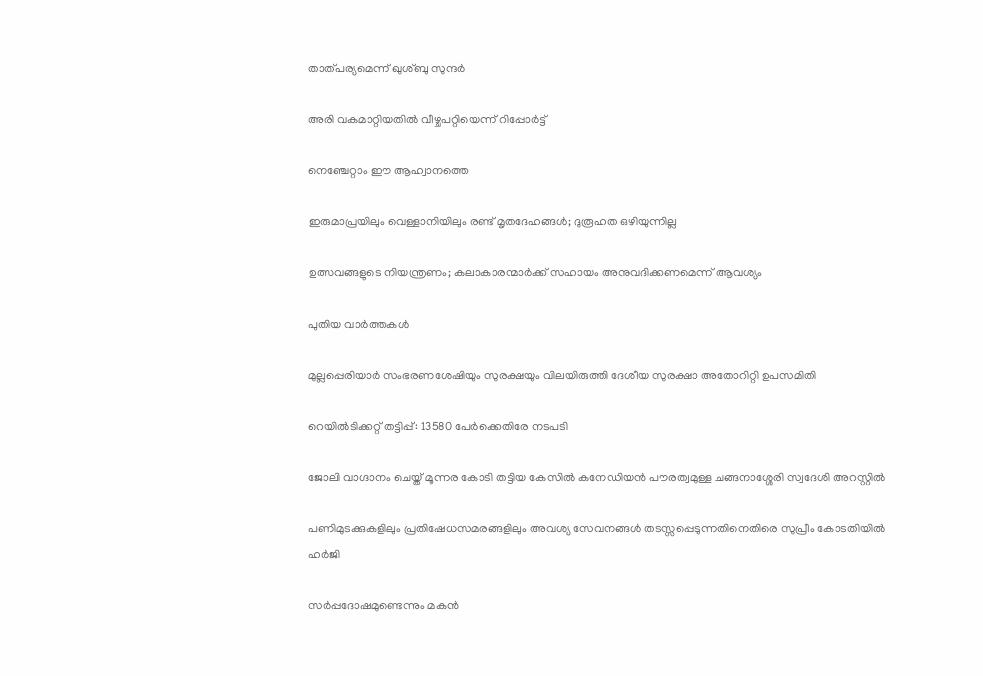താത്പര്യമെന്ന് ഖുശ്ബു സുന്ദര്‍

അരി വകമാറ്റിയതില്‍ വീഴ്ചപറ്റിയെന്ന് റിപ്പോര്‍ട്ട്

നെഞ്ചേറ്റാം ഈ ആഹ്വാനത്തെ

ഇരുമാപ്രയിലും വെള്ളാനിയിലും രണ്ട് മൃതദേഹങ്ങള്‍; ദുരൂഹത ഒഴിയുന്നില്ല

ഉത്സവങ്ങളുടെ നിയന്ത്രണം; കലാകാരന്മാര്‍ക്ക് സഹായം അനുവദിക്കണമെന്ന് ആവശ്യം

പുതിയ വാര്‍ത്തകള്‍

മുല്ലപ്പെരിയാര്‍ സംഭരണശേഷിയും സുരക്ഷയും വിലയിരുത്തി ദേശീയ സുരക്ഷാ അതോറിറ്റി ഉപസമിതി

റെയിൽടിക്കറ്റ് തട്ടിപ്പ്: 13580 പേർക്കെതിരേ നടപടി

ജോലി വാഗ്ദാനം ചെയ്ത് മൂന്നര കോടി തട്ടിയ കേസില്‍ കനേഡിയന്‍ പൗരത്വമുള്ള ചങ്ങനാശ്ശേരി സ്വദേശി അറസ്റ്റില്‍

പണിമുടക്കുകളിലും പ്രതിഷേധസമരങ്ങളിലും അവശ്യ സേവനങ്ങള്‍ തടസ്സപ്പെടുന്നതിനെതിരെ സുപ്രീം കോടതിയില്‍ ഹര്‍ജി

സര്‍പ്പദോഷമുണ്ടെന്നും മകന്‍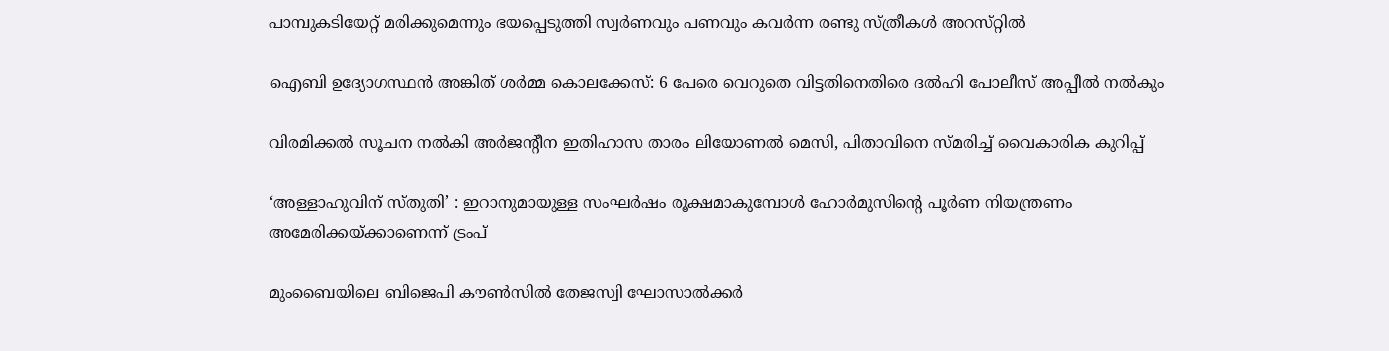പാമ്പുകടിയേറ്റ് മരിക്കുമെന്നും ഭയപ്പെടുത്തി സ്വര്‍ണവും പണവും കവർന്ന രണ്ടു സ്ത്രീകള്‍ അറസ്‌റ്റിൽ

ഐബി ഉദ്യോഗസ്ഥന്‍ അങ്കിത് ശര്‍മ്മ കൊലക്കേസ്: 6 പേരെ വെറുതെ വിട്ടതിനെതിരെ ദല്‍ഹി പോലീസ് അപ്പീല്‍ നല്‍കും

വിരമിക്കല്‍ സൂചന നല്‍കി അര്‍ജന്റീന ഇതിഹാസ താരം ലിയോണല്‍ മെസി, പിതാവിനെ സ്മരിച്ച് വൈകാരിക കുറിപ്പ്

‘അള്ളാഹുവിന് സ്തുതി’ : ഇറാനുമായുള്ള സംഘർഷം രൂക്ഷമാകുമ്പോൾ ഹോർമുസിന്റെ പൂർണ നിയന്ത്രണം അമേരിക്കയ്‌ക്കാണെന്ന് ട്രംപ്

മുംബൈയിലെ ബിജെപി കൗണ്‍സില്‍ തേജസ്വി ഘോസാല്‍ക്കര്‍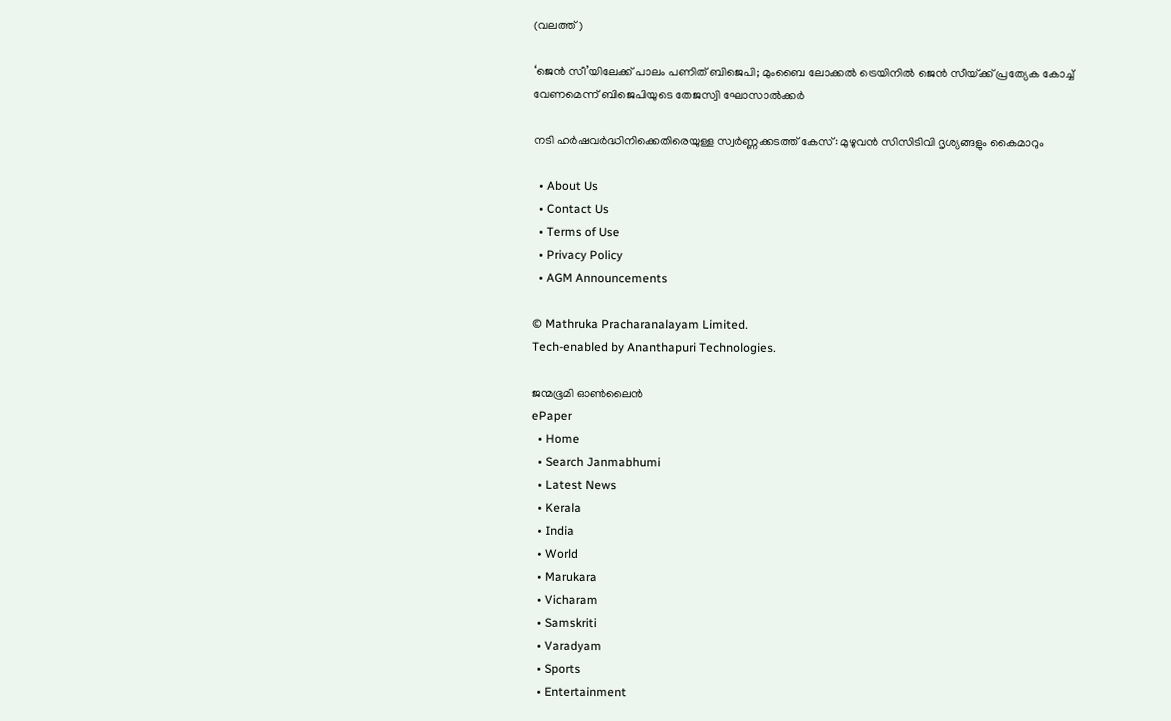(വലത്ത്)

‘ജെന്‍ സീ’യിലേക്ക് പാലം പണിത് ബിജെപി; മുംബൈ ലോക്കല്‍ ട്രെയിനില്‍ ജെൻ സീയ്‌ക്ക് പ്രത്യേക കോച്ച്‌ വേണമെന്ന് ബിജെപിയുടെ തേജസ്വി ഘോസാല്‍ക്കര്‍

നടി ഹര്‍ഷവര്‍ദ്ധിനിക്കെതിരെയുള്ള സ്വര്‍ണ്ണക്കടത്ത് കേസ്: മുഴുവന്‍ സിസിടിവി ദൃശ്യങ്ങളും കൈമാറും

  • About Us
  • Contact Us
  • Terms of Use
  • Privacy Policy
  • AGM Announcements

© Mathruka Pracharanalayam Limited.
Tech-enabled by Ananthapuri Technologies.

ജന്മഭൂമി ഓണ്‍ലൈന്‍
ePaper
  • Home
  • Search Janmabhumi
  • Latest News
  • Kerala
  • India
  • World
  • Marukara
  • Vicharam
  • Samskriti
  • Varadyam
  • Sports
  • Entertainment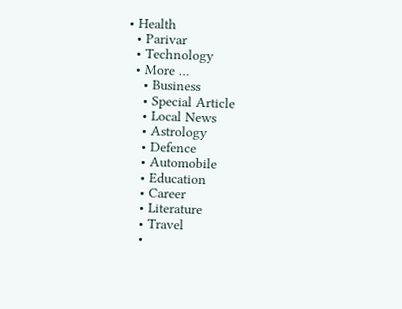• Health
  • Parivar
  • Technology
  • More …
    • Business
    • Special Article
    • Local News
    • Astrology
    • Defence
    • Automobile
    • Education
    • Career
    • Literature
    • Travel
    •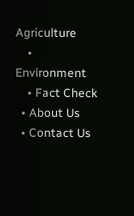Agriculture
    • Environment
    • Fact Check
  • About Us
  • Contact Us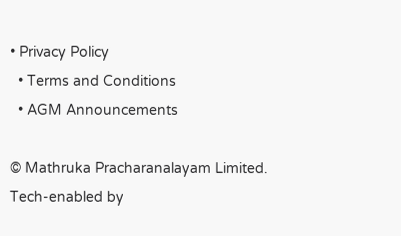• Privacy Policy
  • Terms and Conditions
  • AGM Announcements

© Mathruka Pracharanalayam Limited.
Tech-enabled by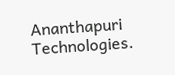Ananthapuri Technologies.